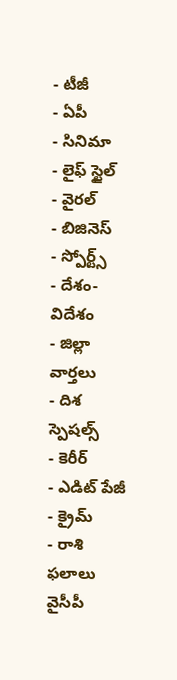- టీజీ
- ఏపీ
- సినిమా
- లైఫ్ స్టైల్
- వైరల్
- బిజినెస్
- స్పోర్ట్స్
- దేశం-విదేశం
- జిల్లా వార్తలు
- దిశ స్పెషల్స్
- కెరీర్
- ఎడిట్ పేజీ
- క్రైమ్
- రాశి ఫలాలు
వైసీపీ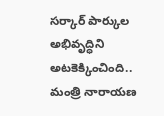సర్కార్ పార్కుల అభివృద్ధిని అటకెక్కించింది.. మంత్రి నారాయణ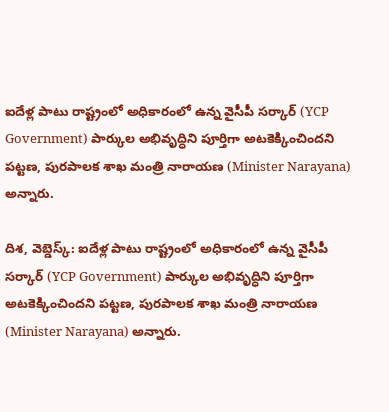ఐదేళ్ల పాటు రాష్ట్రంలో అధికారంలో ఉన్న వైసీపీ సర్కార్ (YCP Government) పార్కుల అభివృద్ధిని పూర్తిగా అటకెక్కించిందని పట్టణ, పురపాలక శాఖ మంత్రి నారాయణ (Minister Narayana) అన్నారు.

దిశ, వెబ్డెస్క్: ఐదేళ్ల పాటు రాష్ట్రంలో అధికారంలో ఉన్న వైసీపీ సర్కార్ (YCP Government) పార్కుల అభివృద్ధిని పూర్తిగా అటకెక్కించిందని పట్టణ, పురపాలక శాఖ మంత్రి నారాయణ (Minister Narayana) అన్నారు.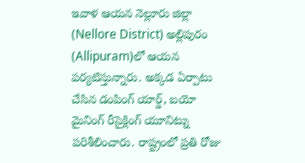ఇవాళ ఆయన నెల్లూరు జిల్లా (Nellore District) అల్లిపురం (Allipuram)లో ఆయన పర్యటిస్తున్నారు. అక్కడ ఏర్పాటు చేసిన డంపింగ్ యార్డ్, బయో మైనింగ్ రీసైక్లింగ్ యూనిట్ను పరిశీలించారు. రాష్ట్రంలో ప్రతి రోజు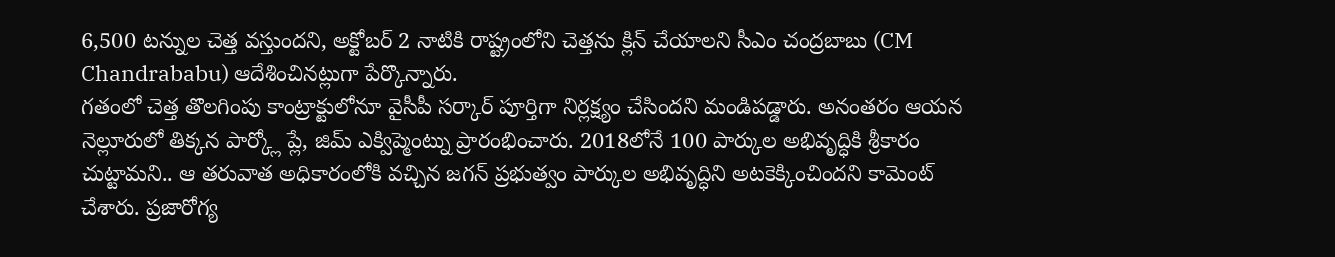6,500 టన్నుల చెత్త వస్తుందని, అక్టోబర్ 2 నాటికి రాష్ట్రంలోని చెత్తను క్లిన్ చేయాలని సీఎం చంద్రబాబు (CM Chandrababu) ఆదేశించినట్లుగా పేర్కొన్నారు.
గతంలో చెత్త తొలగింపు కాంట్రాక్టులోనూ వైసీపీ సర్కార్ పూర్తిగా నిర్లక్ష్యం చేసిందని మండిపడ్డారు. అనంతరం ఆయన నెల్లూరులో తిక్కన పార్క్లో ప్లే, జిమ్ ఎక్విప్మెంట్ను ప్రారంభించారు. 2018లోనే 100 పార్కుల అభివృద్ధికి శ్రీకారం చుట్టామని.. ఆ తరువాత అధికారంలోకి వచ్చిన జగన్ ప్రభుత్వం పార్కుల అభివృద్ధిని అటకెక్కించిందని కామెంట్ చేశారు. ప్రజారోగ్య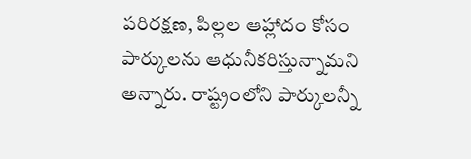పరిరక్షణ, పిల్లల ఆహ్లాదం కోసం పార్కులను ఆధునీకరిస్తున్నామని అన్నారు. రాష్ట్రంలోని పార్కులన్నీ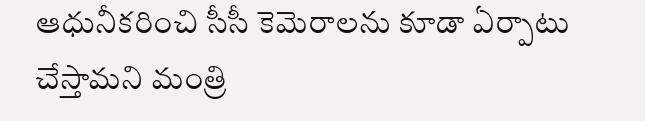ఆధునీకరించి సీసీ కెమెరాలను కూడా ఏర్పాటు చేస్తామని మంత్రి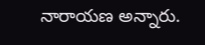నారాయణ అన్నారు.